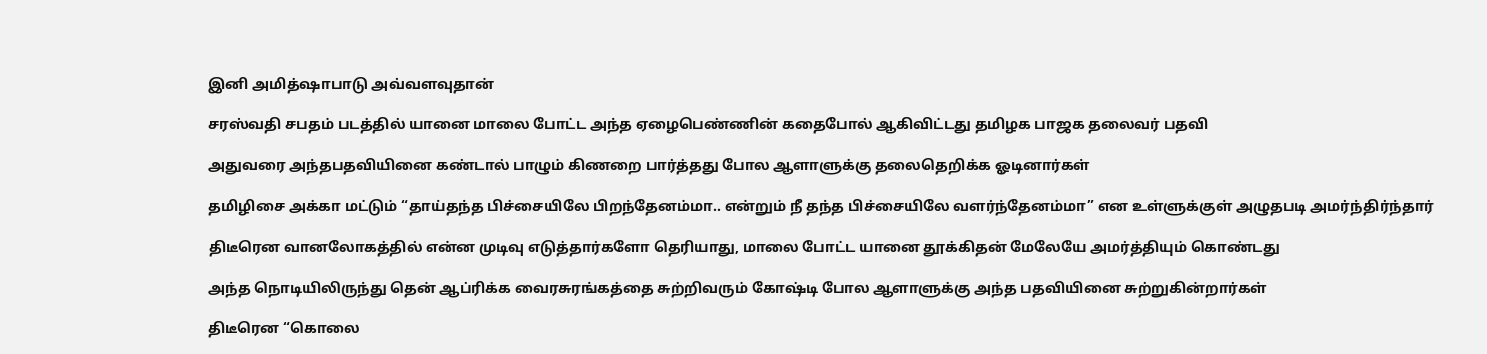இனி அமித்ஷாபாடு அவ்வளவுதான்

சரஸ்வதி சபதம் படத்தில் யானை மாலை போட்ட அந்த ஏழைபெண்ணின் கதைபோல் ஆகிவிட்டது தமிழக பாஜக தலைவர் பதவி

அதுவரை அந்தபதவியினை கண்டால் பாழும் கிணறை பார்த்தது போல ஆளாளுக்கு தலைதெறிக்க ஓடினார்கள்

தமிழிசை அக்கா மட்டும் “தாய்தந்த பிச்சையிலே பிறந்தேனம்மா.. என்றும் நீ தந்த பிச்சையிலே வளர்ந்தேனம்மா” என உள்ளுக்குள் அழுதபடி அமர்ந்திர்ந்தார்

திடீரென வானலோகத்தில் என்ன முடிவு எடுத்தார்களோ தெரியாது, மாலை போட்ட யானை தூக்கிதன் மேலேயே அமர்த்தியும் கொண்டது

அந்த நொடியிலிருந்து தென் ஆப்ரிக்க வைரசுரங்கத்தை சுற்றிவரும் கோஷ்டி போல ஆளாளுக்கு அந்த பதவியினை சுற்றுகின்றார்கள்

திடீரென “கொலை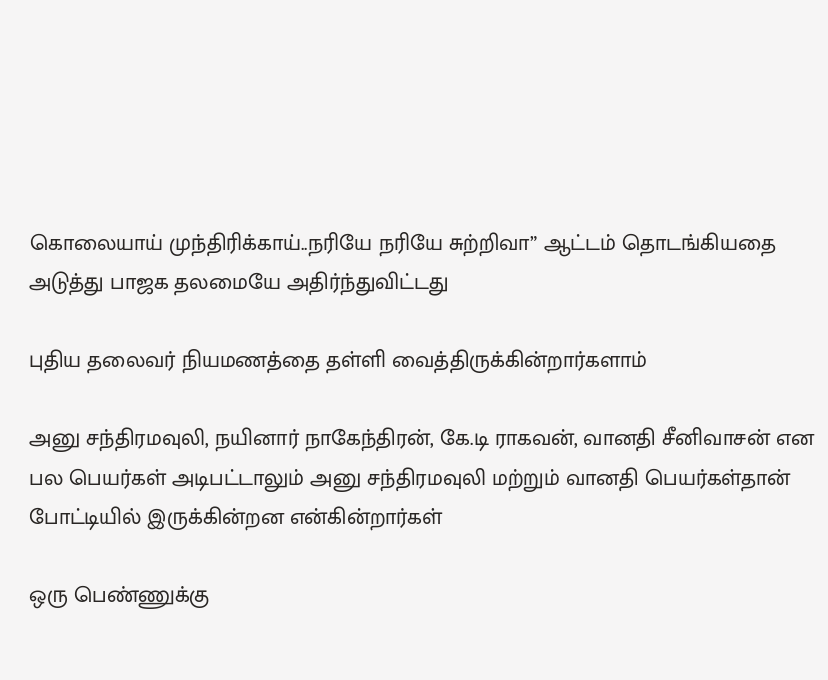கொலையாய் முந்திரிக்காய்..நரியே நரியே சுற்றிவா” ஆட்டம் தொடங்கியதை அடுத்து பாஜக தலமையே அதிர்ந்துவிட்டது

புதிய தலைவர் நியமணத்தை தள்ளி வைத்திருக்கின்றார்களாம்

அனு சந்திரமவுலி, நயினார் நாகேந்திரன், கே.டி ராகவன், வானதி சீனிவாசன் என பல பெயர்கள் அடிபட்டாலும் அனு சந்திரமவுலி மற்றும் வானதி பெயர்கள்தான் போட்டியில் இருக்கின்றன என்கின்றார்கள்

ஒரு பெண்ணுக்கு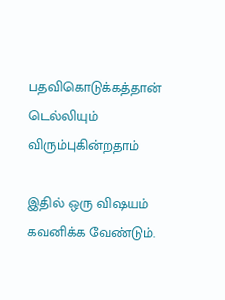பதவிகொடுக்கத்தான் டெல்லியும் விரும்புகின்றதாம்

இதில் ஒரு விஷயம் கவனிக்க வேண்டும்.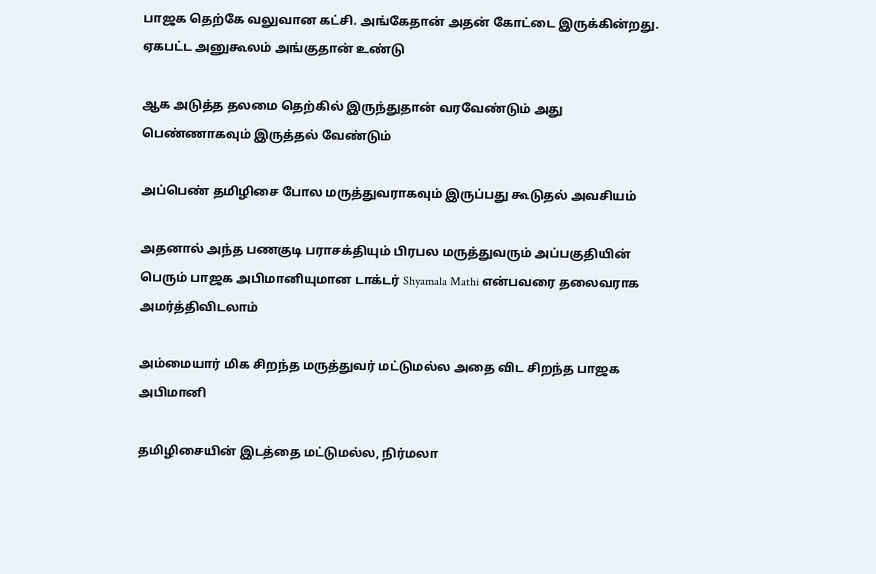பாஜக தெற்கே வலுவான கட்சி. அங்கேதான் அதன் கோட்டை இருக்கின்றது. ஏகபட்ட அனுகூலம் அங்குதான் உண்டு

ஆக அடுத்த தலமை தெற்கில் இருந்துதான் வரவேண்டும் அது பெண்ணாகவும் இருத்தல் வேண்டும்

அப்பெண் தமிழிசை போல மருத்துவராகவும் இருப்பது கூடுதல் அவசியம்

அதனால் அந்த பணகுடி பராசக்தியும் பிரபல மருத்துவரும் அப்பகுதியின் பெரும் பாஜக அபிமானியுமான டாக்டர் Shyamala Mathi என்பவரை தலைவராக அமர்த்திவிடலாம்

அம்மையார் மிக சிறந்த மருத்துவர் மட்டுமல்ல அதை விட சிறந்த பாஜக அபிமானி

தமிழிசையின் இடத்தை மட்டுமல்ல, நிர்மலா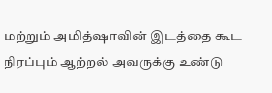மற்றும் அமித்ஷாவின் இடத்தை கூட நிரப்பும் ஆற்றல் அவருக்கு உண்டு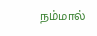நம்மால்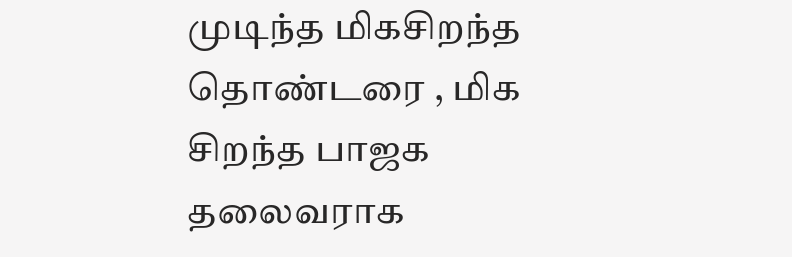முடிந்த மிகசிறந்த தொண்டரை , மிக சிறந்த பாஜக தலைவராக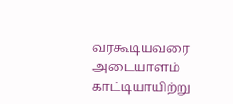வரகூடியவரை அடையாளம் காட்டியாயிற்று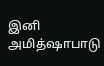இனி அமித்ஷாபாடு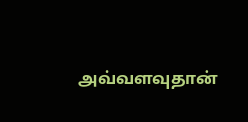அவ்வளவுதான்